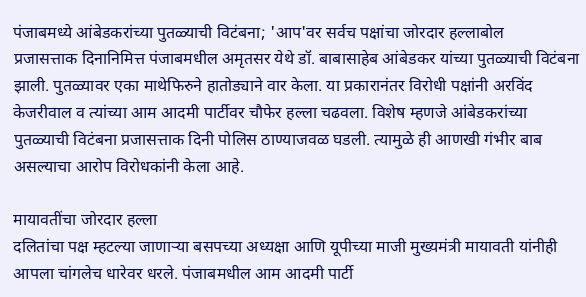पंजाबमध्ये आंबेडकरांच्या पुतळ्याची विटंबना; 'आप'वर सर्वच पक्षांचा जोरदार हल्लाबोल
प्रजासत्ताक दिनानिमित्त पंजाबमधील अमृतसर येथे डॉ. बाबासाहेब आंबेडकर यांच्या पुतळ्याची विटंबना झाली. पुतळ्यावर एका माथेफिरुने हातोड्याने वार केला. या प्रकारानंतर विरोधी पक्षांनी अरविंद केजरीवाल व त्यांच्या आम आदमी पार्टीवर चौफेर हल्ला चढवला. विशेष म्हणजे आंबेडकरांच्या पुतळ्याची विटंबना प्रजासत्ताक दिनी पोलिस ठाण्याजवळ घडली. त्यामुळे ही आणखी गंभीर बाब असल्याचा आरोप विरोधकांनी केला आहे.

मायावतींचा जोरदार हल्ला
दलितांचा पक्ष म्हटल्या जाणाऱ्या बसपच्या अध्यक्षा आणि यूपीच्या माजी मुख्यमंत्री मायावती यांनीही आपला चांगलेच धारेवर धरले. पंजाबमधील आम आदमी पार्टी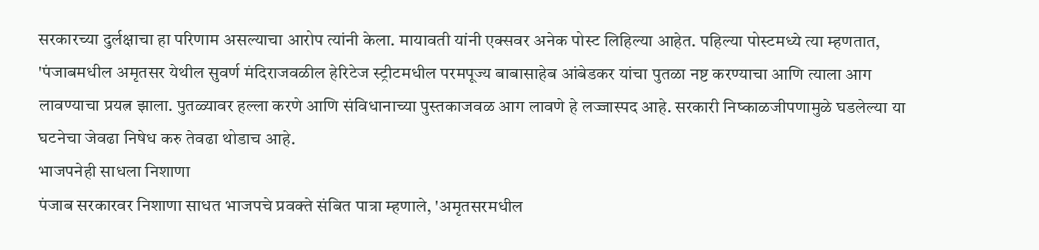सरकारच्या दुर्लक्षाचा हा परिणाम असल्याचा आरोप त्यांनी केला. मायावती यांनी एक्सवर अनेक पोस्ट लिहिल्या आहेत. पहिल्या पोस्टमध्ये त्या म्हणतात, 'पंजाबमधील अमृतसर येथील सुवर्ण मंदिराजवळील हेरिटेज स्ट्रीटमधील परमपूज्य बाबासाहेब आंबेडकर यांचा पुतळा नष्ट करण्याचा आणि त्याला आग लावण्याचा प्रयत्न झाला. पुतळ्यावर हल्ला करणे आणि संविधानाच्या पुस्तकाजवळ आग लावणे हे लज्जास्पद आहे. सरकारी निष्काळजीपणामुळे घडलेल्या या घटनेचा जेवढा निषेध करु तेवढा थोडाच आहे.
भाजपनेही साधला निशाणा
पंजाब सरकारवर निशाणा साधत भाजपचे प्रवक्ते संबित पात्रा म्हणाले, 'अमृतसरमधील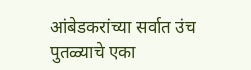आंबेडकरांच्या सर्वात उंच पुतळ्याचे एका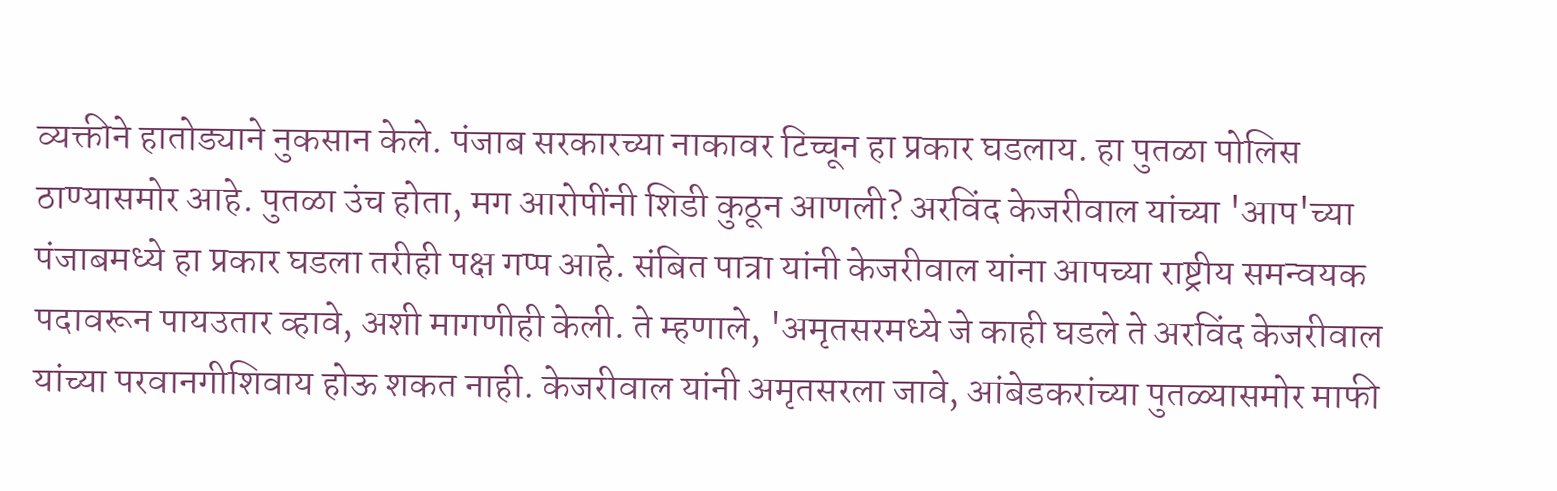व्यक्तीने हातोड्याने नुकसान केले. पंजाब सरकारच्या नाकावर टिच्चून हा प्रकार घडलाय. हा पुतळा पोलिस ठाण्यासमोर आहे. पुतळा उंच होता, मग आरोपींनी शिडी कुठून आणली? अरविंद केजरीवाल यांच्या 'आप'च्या पंजाबमध्ये हा प्रकार घडला तरीही पक्ष गप्प आहे. संबित पात्रा यांनी केजरीवाल यांना आपच्या राष्ट्रीय समन्वयक पदावरून पायउतार व्हावे, अशी मागणीही केली. ते म्हणाले, 'अमृतसरमध्ये जे काही घडले ते अरविंद केजरीवाल यांच्या परवानगीशिवाय होऊ शकत नाही. केजरीवाल यांनी अमृतसरला जावे, आंबेडकरांच्या पुतळ्यासमोर माफी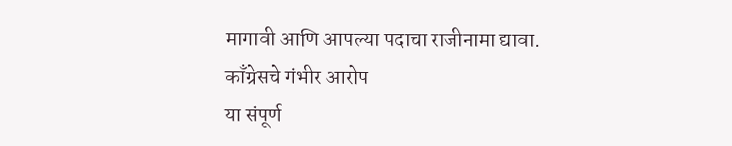मागावी आणि आपल्या पदाचा राजीनामा द्यावा.
काँग्रेसचे गंभीर आरोप
या संपूर्ण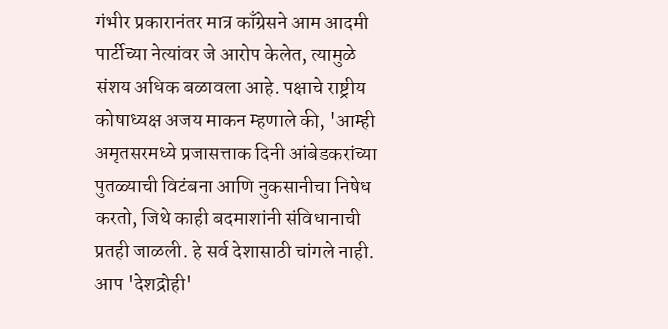गंभीर प्रकारानंतर मात्र काँग्रेसने आम आदमी पार्टीच्या नेत्यांवर जे आरोप केलेत, त्यामुळे संशय अधिक बळावला आहे. पक्षाचे राष्ट्रीय कोषाध्यक्ष अजय माकन म्हणाले की, 'आम्ही अमृतसरमध्ये प्रजासत्ताक दिनी आंबेडकरांच्या पुतळ्याची विटंबना आणि नुकसानीचा निषेध करतो, जिथे काही बदमाशांनी संविधानाची प्रतही जाळली. हे सर्व देशासाठी चांगले नाही. आप 'देशद्रोही'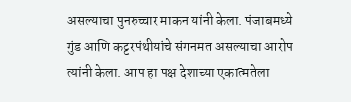असल्याचा पुनरुच्चार माकन यांनी केला. पंजाबमध्ये गुंड आणि कट्टरपंथीयांचे संगनमत असल्याचा आरोप त्यांनी केला. आप हा पक्ष देशाच्या एकात्मतेला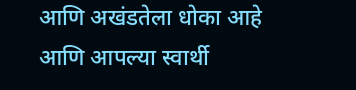आणि अखंडतेला धोका आहे आणि आपल्या स्वार्थी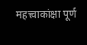महत्त्वाकांक्षा पूर्ण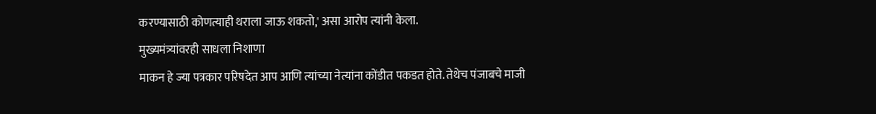करण्यासाठी कोणत्याही थराला जाऊ शकतो,' असा आरोप त्यांनी केला.
मुख्यमंत्र्यांवरही साधला निशाणा
माकन हे ज्या पत्रकार परिषदेत आप आणि त्यांच्या नेत्यांना कोंडीत पकडत होते. तेथेच पंजाबचे माजी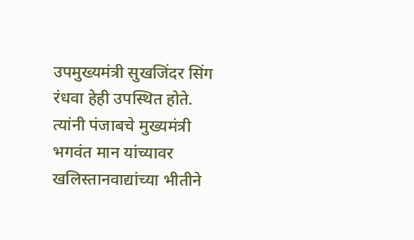उपमुख्यमंत्री सुखजिंदर सिंग रंधवा हेही उपस्थित होते. त्यांनी पंजाबचे मुख्यमंत्री भगवंत मान यांच्यावर खलिस्तानवाद्यांच्या भीतीने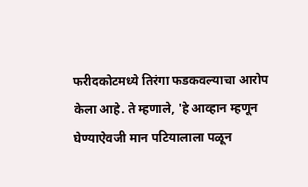फरीदकोटमध्ये तिरंगा फडकवल्याचा आरोप केला आहे. ते म्हणाले, 'हे आव्हान म्हणून घेण्याऐवजी मान पटियालाला पळून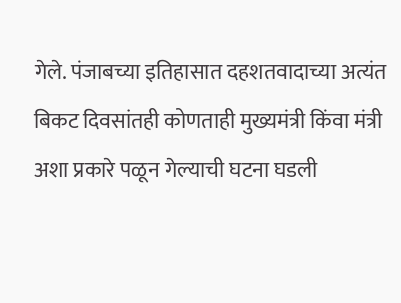गेले. पंजाबच्या इतिहासात दहशतवादाच्या अत्यंत बिकट दिवसांतही कोणताही मुख्यमंत्री किंवा मंत्री अशा प्रकारे पळून गेल्याची घटना घडली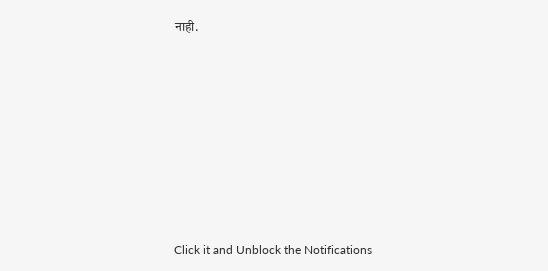नाही.












Click it and Unblock the Notifications